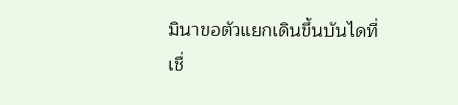มินาขอตัวแยกเดินขึ้นบันไดที่เชื่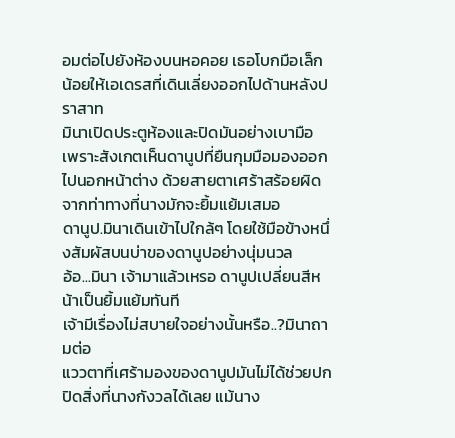อมต่อไปยังห้องบนหอคอย เธอโบกมือเล็กน้อยให้เอเดรสที่เดินเลี่ยงออกไปด้านหลังปราสาท
มินาเปิดประตูห้องและปิดมันอย่างเบามือ เพราะสังเกตเห็นดานูปที่ยืนกุมมือมองออกไปนอกหน้าต่าง ด้วยสายตาเศร้าสร้อยผิดจากท่าทางที่นางมักจะยิ้มแย้มเสมอ
ดานูป.มินาเดินเข้าไปใกล้ๆ โดยใช้มือข้างหนึ่งสัมผัสบนบ่าของดานูปอย่างนุ่มนวล
อ้อ...มินา เจ้ามาแล้วเหรอ ดานูปเปลี่ยนสีหน้าเป็นยิ้มแย้มทันที
เจ้ามีเรื่องไม่สบายใจอย่างนั้นหรือ..?มินาถามต่อ
แววตาที่เศร้ามองของดานูปมันไม่ได้ช่วยปกปิดสิ่งที่นางกังวลได้เลย แม้นาง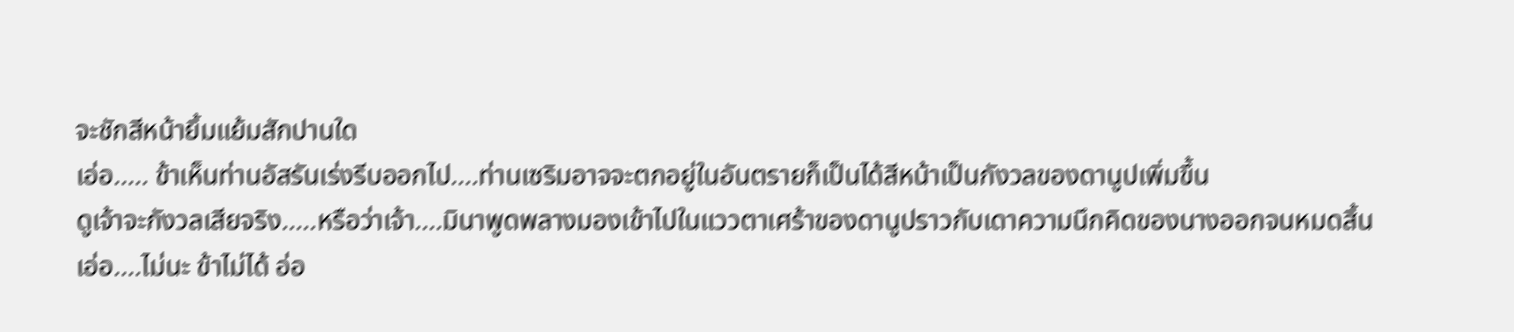จะชักสีหน้ายิ้มแย้มสักปานใด
เอ่อ..... ข้าเห็นท่านอัสรันเร่งรีบออกไป....ท่านเซริมอาจจะตกอยู่ในอันตรายก็เป็นได้สีหน้าเป็นกังวลของดานูปเพิ่มขึ้น
ดูเจ้าจะกังวลเสียจริง.....หรือว่าเจ้า....มินาพูดพลางมองเข้าไปในแววตาเศร้าของดานูปราวกับเดาความนึกคิดของนางออกจนหมดสิ้น
เอ่อ....ไม่นะ ข้าไม่ได้ อ่อ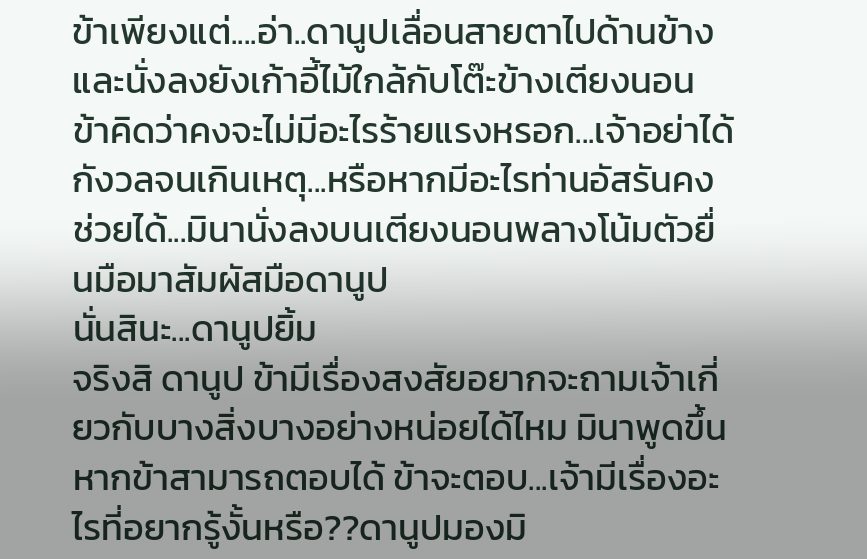ข้าเพียงแต่....อ่า..ดานูปเลื่อนสายตาไปด้านข้างและนั่งลงยังเก้าอี้ไม้ใกล้กับโต๊ะข้างเตียงนอน
ข้าคิดว่าคงจะไม่มีอะไรร้ายแรงหรอก...เจ้าอย่าได้กังวลจนเกินเหตุ...หรือหากมีอะไรท่านอัสรันคงช่วยได้...มินานั่งลงบนเตียงนอนพลางโน้มตัวยื่นมือมาสัมผัสมือดานูป
นั่นสินะ...ดานูปยิ้ม
จริงสิ ดานูป ข้ามีเรื่องสงสัยอยากจะถามเจ้าเกี่ยวกับบางสิ่งบางอย่างหน่อยได้ไหม มินาพูดขึ้น
หากข้าสามารถตอบได้ ข้าจะตอบ...เจ้ามีเรื่องอะไรที่อยากรู้งั้นหรือ??ดานูปมองมิ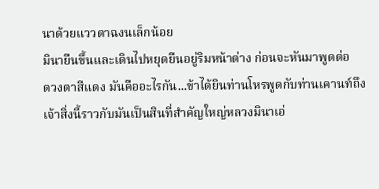นาด้วยแววตาฉงนเล็กน้อย
มินายืนขึ้นและเดินไปหยุดยืนอยู่ริมหน้าต่าง ก่อนจะหันมาพูดต่อ
ดวงตาสีแดง มันคืออะไรกัน...ข้าได้ยินท่านโหรพูดกับท่านเคานท์ถึงเจ้าสิ่งนี้ราวกับมันเป็นสินที่สำคัญใหญ่หลวงมินาเอ่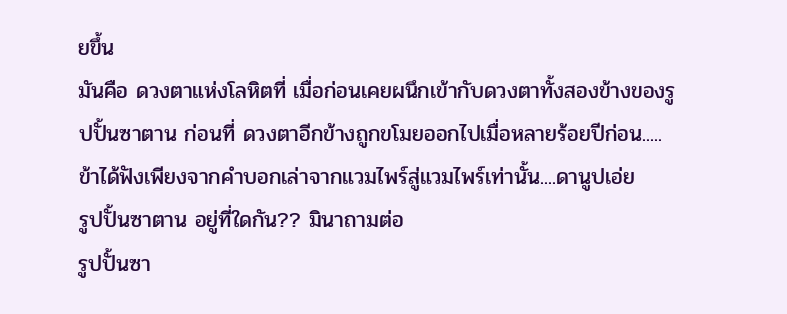ยขึ้น
มันคือ ดวงตาแห่งโลหิตที่ เมื่อก่อนเคยผนึกเข้ากับดวงตาทั้งสองข้างของรูปปั้นซาตาน ก่อนที่ ดวงตาอีกข้างถูกขโมยออกไปเมื่อหลายร้อยปีก่อน..... ข้าได้ฟังเพียงจากคำบอกเล่าจากแวมไพร์สู่แวมไพร์เท่านั้น....ดานูปเอ่ย
รูปปั้นซาตาน อยู่ที่ใดกัน?? มินาถามต่อ
รูปปั้นซา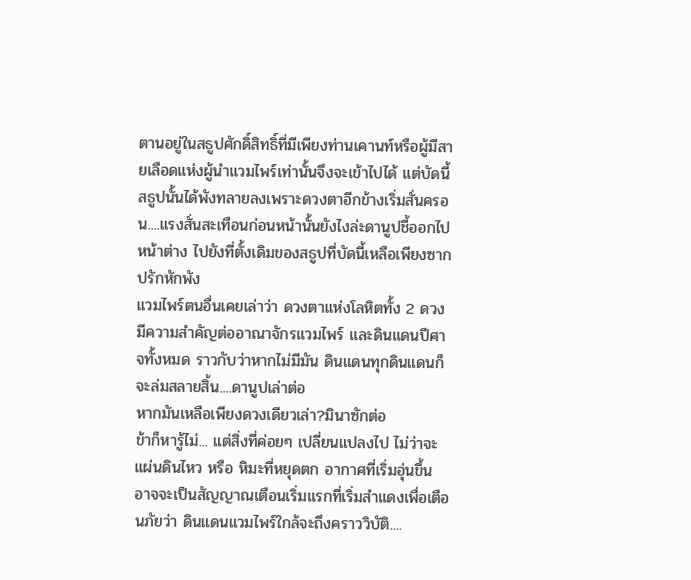ตานอยู่ในสธูปศักดิ์สิทธิ์ที่มีเพียงท่านเคานท์หรือผู้มีสายเลือดแห่งผู้นำแวมไพร์เท่านั้นจึงจะเข้าไปได้ แต่บัดนี้สธูปนั้นได้พังทลายลงเพราะดวงตาอีกข้างเริ่มสั่นครอน....แรงสั่นสะเทือนก่อนหน้านั้นยังไงล่ะดานูปชี้ออกไปหน้าต่าง ไปยังที่ตั้งเดิมของสธูปที่บัดนี้เหลือเพียงซากปรักหักพัง
แวมไพร์ตนอื่นเคยเล่าว่า ดวงตาแห่งโลหิตทั้ง 2 ดวง มีความสำคัญต่ออาณาจักรแวมไพร์ และดินแดนปีศาจทั้งหมด ราวกับว่าหากไม่มีมัน ดินแดนทุกดินแดนก็จะล่มสลายสิ้น....ดานูปเล่าต่อ
หากมันเหลือเพียงดวงเดียวเล่า?มินาซักต่อ
ข้าก็หารู้ไม่... แต่สิ่งที่ค่อยๆ เปลี่ยนแปลงไป ไม่ว่าจะแผ่นดินไหว หรือ หิมะที่หยุดตก อากาศที่เริ่มอุ่นขึ้น อาจจะเป็นสัญญาณเตือนเริ่มแรกที่เริ่มสำแดงเพื่อเตือนภัยว่า ดินแดนแวมไพร์ใกล้จะถึงคราววิบัติ....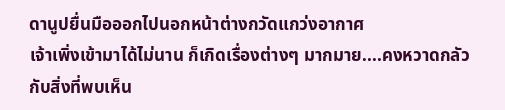ดานูปยื่นมือออกไปนอกหน้าต่างกวัดแกว่งอากาศ
เจ้าเพิ่งเข้ามาได้ไม่นาน ก็เกิดเรื่องต่างๆ มากมาย....คงหวาดกลัวกับสิ่งที่พบเห็น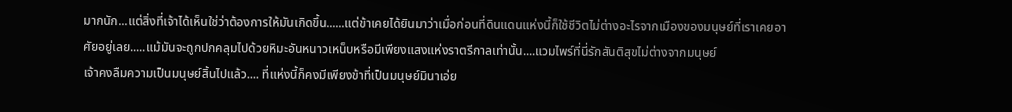มากนัก...แต่สิ่งที่เจ้าได้เห็นใช่ว่าต้องการให้มันเกิดขึ้น......แต่ข้าเคยได้ยินมาว่าเมื่อก่อนที่ดินแดนแห่งนี้ก็ใช้ชีวิตไม่ต่างอะไรจากเมืองของมนุษย์ที่เราเคยอาศัยอยู่เลย.....แม้มันจะถูกปกคลุมไปด้วยหิมะอันหนาวเหน็บหรือมีเพียงแสงแห่งราตรีกาลเท่านั้น....แวมไพร์ที่นี่รักสันติสุขไม่ต่างจากมนุษย์
เจ้าคงลืมความเป็นมนุษย์สิ้นไปแล้ว.... ที่แห่งนี้ก็คงมีเพียงข้าที่เป็นมนุษย์มินาเอ่ย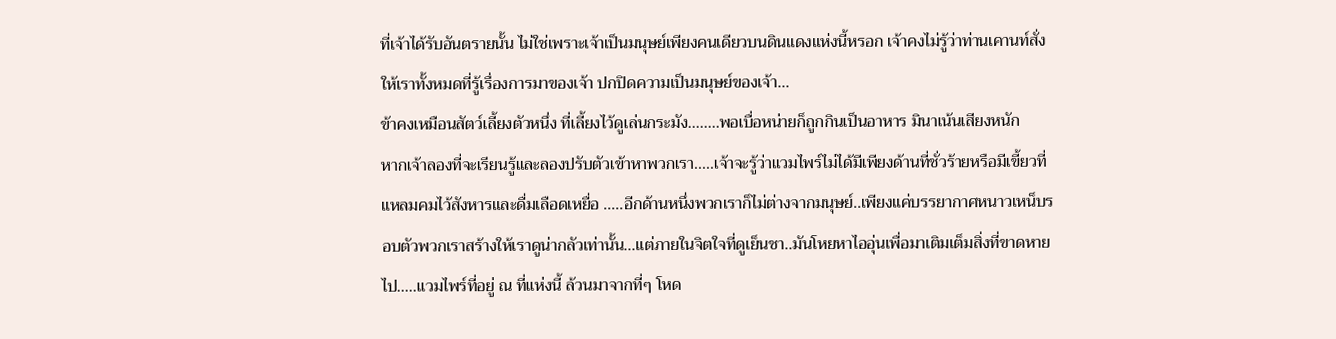ที่เจ้าได้รับอันตรายนั้น ไม่ใช่เพราะเจ้าเป็นมนุษย์เพียงคนเดียวบนดินแดงแห่งนี้หรอก เจ้าคงไม่รู้ว่าท่านเคานท์สั่งให้เราทั้งหมดที่รู้เรื่องการมาของเจ้า ปกปิดความเป็นมนุษย์ของเจ้า...
ข้าคงเหมือนสัตว์เลี้ยงตัวหนึ่ง ที่เลี้ยงไว้ดูเล่นกระมัง........พอเบื่อหน่ายก็ถูกกินเป็นอาหาร มินาเน้นเสียงหนัก
หากเจ้าลองที่จะเรียนรู้และลองปรับตัวเข้าหาพวกเรา.....เจ้าจะรู้ว่าแวมไพร์ไม่ได้มีเพียงด้านที่ชั่วร้ายหรือมีเขี้ยวที่แหลมคมไว้สังหารและดื่มเลือดเหยื่อ .....อีกด้านหนึ่งพวกเราก็ไม่ต่างจากมนุษย์..เพียงแค่บรรยากาศหนาวเหน็บรอบตัวพวกเราสร้างให้เราดูน่ากลัวเท่านั้น...แต่ภายในจิตใจที่ดูเย็นชา..มันโหยหาไออุ่นเพื่อมาเติมเต็มสิ่งที่ขาดหายไป.....แวมไพร์ที่อยู่ ณ ที่แห่งนี้ ล้วนมาจากที่ๆ โหด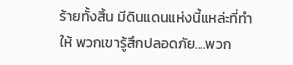ร้ายทั้งสิ้น มีดินแดนแห่งนี้แหล่ะที่ทำให้ พวกเขารู้สึกปลอดภัย....พวก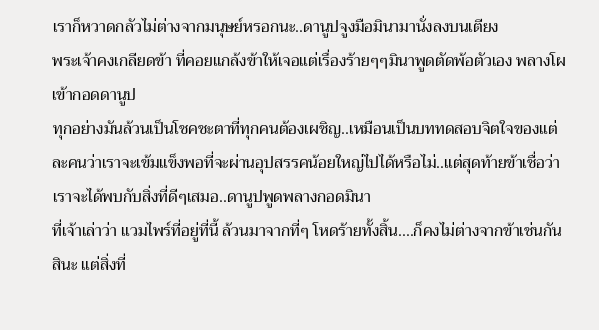เราก็หวาดกลัวไม่ต่างจากมนุษย์หรอกนะ..ดานูปจูงมือมินามานั่งลงบนเตียง
พระเจ้าคงเกลียดข้า ที่คอยแกล้งข้าให้เจอแต่เรื่องร้ายๆๆมินาพูดตัดพ้อตัวเอง พลางโผเข้ากอดดานูป
ทุกอย่างมันล้วนเป็นโชคชะตาที่ทุกคนต้องเผชิญ..เหมือนเป็นบททดสอบจิตใจของแต่ละคนว่าเราจะเข้มแข็งพอที่จะผ่านอุปสรรคน้อยใหญ่ไปได้หรือไม่..แต่สุดท้ายข้าเชื่อว่า เราจะได้พบกับสิ่งที่ดีๆเสมอ..ดานูปพูดพลางกอดมินา
ที่เจ้าเล่าว่า แวมไพร์ที่อยู่ที่นี้ ล้วนมาจากที่ๆ โหดร้ายทั้งสิ้น....ก็คงไม่ต่างจากข้าเช่นกันสินะ แต่สิ่งที่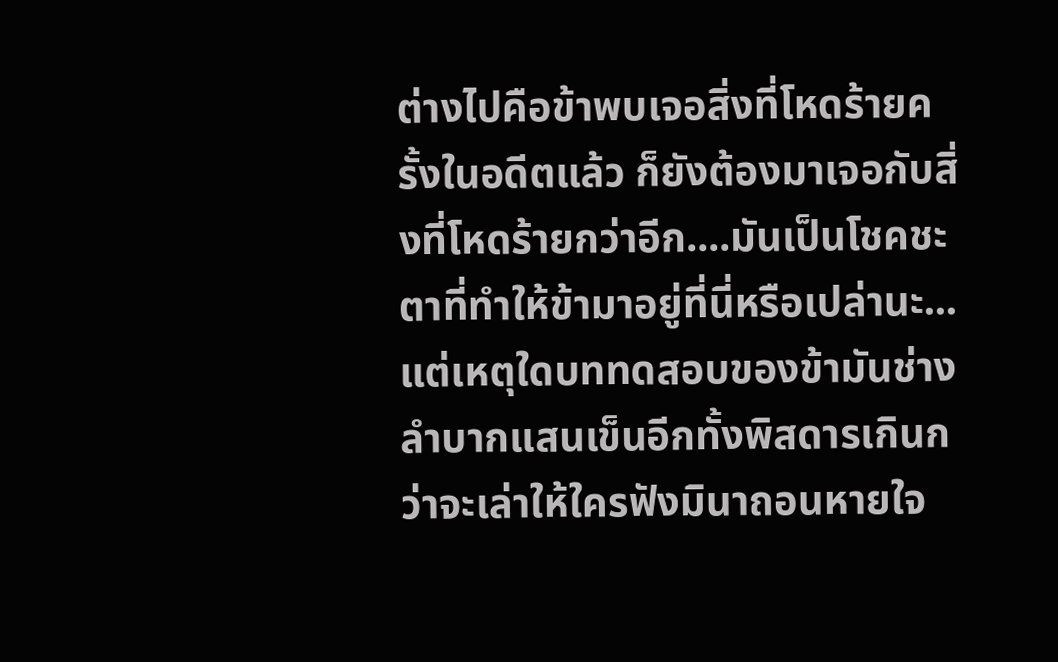ต่างไปคือข้าพบเจอสิ่งที่โหดร้ายครั้งในอดีตแล้ว ก็ยังต้องมาเจอกับสิ่งที่โหดร้ายกว่าอีก....มันเป็นโชคชะตาที่ทำให้ข้ามาอยู่ที่นี่หรือเปล่านะ...แต่เหตุใดบททดสอบของข้ามันช่างลำบากแสนเข็นอีกทั้งพิสดารเกินกว่าจะเล่าให้ใครฟังมินาถอนหายใจ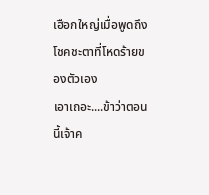เฮือกใหญ่เมื่อพูดถึงโชคชะตาที่โหดร้ายของตัวเอง
เอาเถอะ....ข้าว่าตอนนี้เจ้าค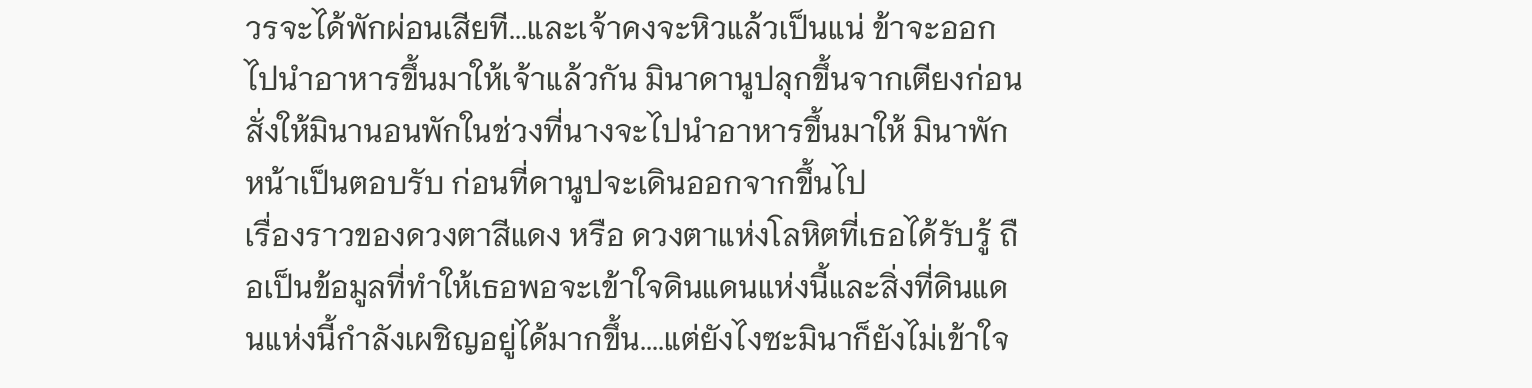วรจะได้พักผ่อนเสียที...และเจ้าคงจะหิวแล้วเป็นแน่ ข้าจะออกไปนำอาหารขึ้นมาให้เจ้าแล้วกัน มินาดานูปลุกขึ้นจากเตียงก่อนสั่งให้มินานอนพักในช่วงที่นางจะไปนำอาหารขึ้นมาให้ มินาพักหน้าเป็นตอบรับ ก่อนที่ดานูปจะเดินออกจากขึ้นไป
เรื่องราวของดวงตาสีแดง หรือ ดวงตาแห่งโลหิตที่เธอได้รับรู้ ถือเป็นข้อมูลที่ทำให้เธอพอจะเข้าใจดินแดนแห่งนี้และสิ่งที่ดินแดนแห่งนี้กำลังเผชิญอยู่ได้มากขึ้น....แต่ยังไงซะมินาก็ยังไม่เข้าใจ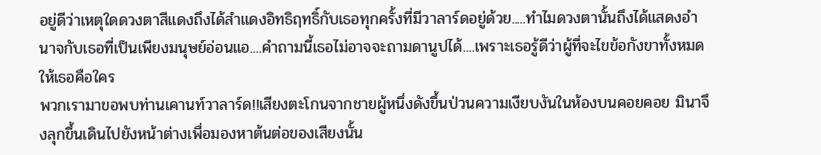อยู่ดีว่าเหตุใดดวงตาสีแดงถึงได้สำแดงอิทธิฤทธิ์กับเธอทุกครั้งที่มีวาลาร์ดอยู่ด้วย.....ทำไมดวงตานั้นถึงได้แสดงอำนาจกับเธอที่เป็นเพียงมนุษย์อ่อนแอ....คำถามนี้เธอไม่อาจจะถามดานูปได้....เพราะเธอรู้ดีว่าผู้ที่จะไขข้อกังขาทั้งหมดให้เธอคือใคร
พวกเรามาขอพบท่านเคานท์วาลาร์ด!!เสียงตะโกนจากชายผู้หนึ่งดังขึ้นป่วนความเงียบงันในห้องบนคอยคอย มินาจึงลุกขึ้นเดินไปยังหน้าต่างเพื่อมองหาต้นต่อของเสียงนั้น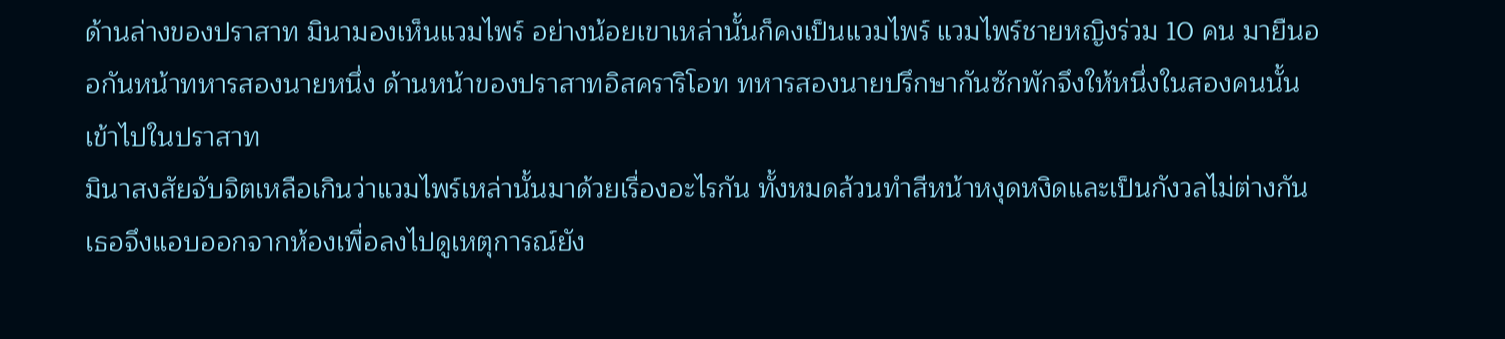ด้านล่างของปราสาท มินามองเห็นแวมไพร์ อย่างน้อยเขาเหล่านั้นก็คงเป็นแวมไพร์ แวมไพร์ชายหญิงร่วม 10 คน มายืนออกันหน้าทหารสองนายหนึ่ง ด้านหน้าของปราสาทอิสคราริโอท ทหารสองนายปรึกษากันซักพักจึงให้หนึ่งในสองคนนั้นเข้าไปในปราสาท
มินาสงสัยจับจิตเหลือเกินว่าแวมไพร์เหล่านั้นมาด้วยเรื่องอะไรกัน ทั้งหมดล้วนทำสีหน้าหงุดหงิดและเป็นกังวลไม่ต่างกัน เธอจึงแอบออกจากห้องเพื่อลงไปดูเหตุการณ์ยัง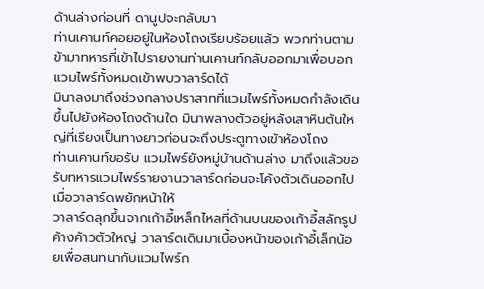ด้านล่างก่อนที่ ดานูปจะกลับมา
ท่านเคานท์คอยอยู่ในห้องโถงเรียบร้อยแล้ว พวกท่านตามข้ามาทหารที่เข้าไปรายงานท่านเคานท์กลับออกมาเพื่อบอกแวมไพร์ทั้งหมดเข้าพบวาลาร์ดได้
มินาลงมาถึงช่วงกลางปราสาทที่แวมไพร์ทั้งหมดกำลังเดินขึ้นไปยังห้องโถงด้านใด มินาพลางตัวอยู่หลังเสาหินต้นใหญ่ที่เรียงเป็นทางยาวก่อนจะถึงประตูทางเข้าห้องโถง
ท่านเคานท์ขอรับ แวมไพร์ยังหมู่บ้านด้านล่าง มาถึงแล้วขอรับทหารแวมไพร์รายงานวาลาร์ดก่อนจะโค้งตัวเดินออกไป เมื่อวาลาร์ดพยักหน้าให้
วาลาร์ดลุกขึ้นจากเก้าอี้เหล็กไหลที่ด้านบนของเก้าอี้สลักรูปค้างค้าวตัวใหญ่ วาลาร์ดเดินมาเบื้องหน้าของเก้าอี้เล็กน้อยเพื่อสนทนากับแวมไพร์ก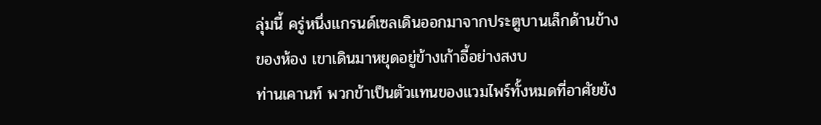ลุ่มนี้ ครู่หนึ่งแกรนด์เซลเดินออกมาจากประตูบานเล็กด้านข้างของห้อง เขาเดินมาหยุดอยู่ข้างเก้าอี้อย่างสงบ
ท่านเคานท์ พวกข้าเป็นตัวแทนของแวมไพร์ทั้งหมดที่อาศัยยัง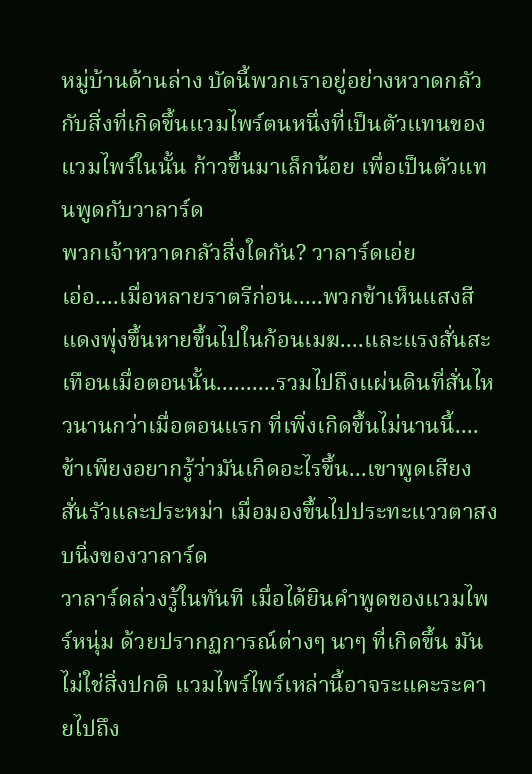หมู่บ้านด้านล่าง บัดนี้พวกเราอยู่อย่างหวาดกลัว กับสิ่งที่เกิดขึ้นแวมไพร์ตนหนึ่งที่เป็นตัวแทนของแวมไพร์ในนั้น ก้าวขึ้นมาเล็กน้อย เพื่อเป็นตัวแทนพูดกับวาลาร์ด
พวกเจ้าหวาดกลัวสิ่งใดกัน? วาลาร์ดเอ่ย
เอ่อ....เมื่อหลายราตรีก่อน.....พวกข้าเห็นแสงสีแดงพุ่งขึ้นหายขึ้นไปในก้อนเมฆ....และแรงสั่นสะเทือนเมื่อตอนนั้น..........รวมไปถึงแผ่นดินที่สั่นไหวนานกว่าเมื่อตอนแรก ที่เพิ่งเกิดขึ้นไม่นานนี้....ข้าเพียงอยากรู้ว่ามันเกิดอะไรขึ้น...เขาพูดเสียงสั่นรัวและประหม่า เมื่อมองขึ้นไปประทะแววตาสงบนิ่งของวาลาร์ด
วาลาร์ดล่วงรู้ในทันที เมื่อได้ยินคำพูดของแวมไพร์หนุ่ม ด้วยปรากฏการณ์ต่างๆ นาๆ ที่เกิดขึ้น มันไม่ใช่สิ่งปกติ แวมไพร์ไพร์เหล่านี้อาจระแคะระคายไปถึง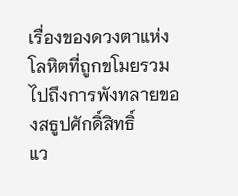เรื่องของดวงตาแห่งโลหิตที่ถูกขโมยรวมไปถึงการพังทลายของสธูปศักดิ์สิทธิ์
แว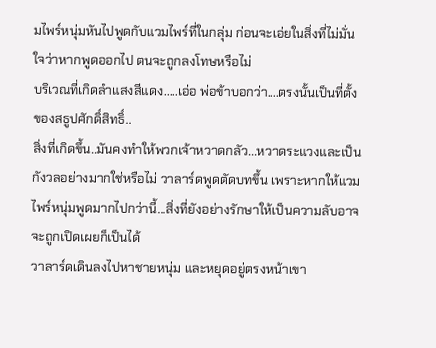มไพร์หนุ่มหันไปพูดกับแวมไพร์ที่ในกลุ่ม ก่อนจะเอ่ยในสิ่งที่ไม่มั่นใจว่าหากพูดออกไป ตนจะถูกลงโทษหรือไม่
บริเวณที่เกิดลำแสงสีแดง.....เอ่อ พ่อข้าบอกว่า....ตรงนั้นเป็นที่ตั้งของสธูปศักดิ์สิทธิ์..
สิ่งที่เกิดขึ้น..มันคงทำให้พวกเจ้าหวาดกลัว...หวาดระแวงและเป็นกังวลอย่างมากใช่หรือไม่ วาลาร์ดพูดตัดบทขึ้น เพราะหากให้แวมไพร์หนุ่มพูดมากไปกว่านี้...สิ่งที่ยังอย่างรักษาให้เป็นความลับอาจจะถูกเปิดเผยก็เป็นได้
วาลาร์ดเดินลงไปหาชายหนุ่ม และหยุดอยู่ตรงหน้าเขา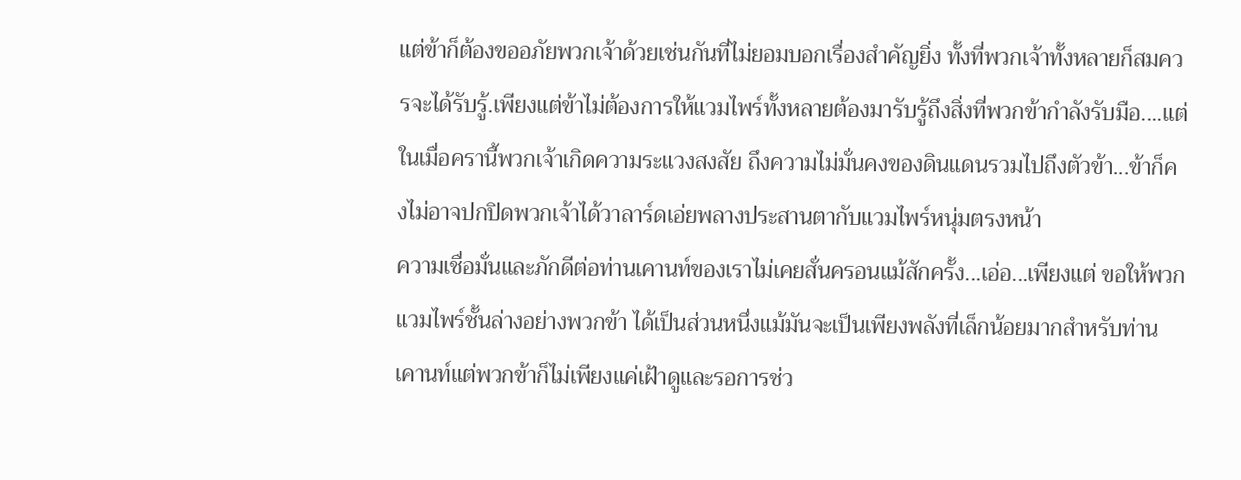แต่ข้าก็ต้องขออภัยพวกเจ้าด้วยเช่นกันที่ไม่ยอมบอกเรื่องสำคัญยิ่ง ทั้งที่พวกเจ้าทั้งหลายก็สมควรจะได้รับรู้.เพียงแต่ข้าไม่ต้องการให้แวมไพร์ทั้งหลายต้องมารับรู้ถึงสิ่งที่พวกข้ากำลังรับมือ....แต่ในเมื่อครานี้พวกเจ้าเกิดความระแวงสงสัย ถึงความไม่มั่นคงของดินแดนรวมไปถึงตัวข้า...ข้าก็คงไม่อาจปกปิดพวกเจ้าได้วาลาร์ดเอ่ยพลางประสานตากับแวมไพร์หนุ่มตรงหน้า
ความเชื่อมั่นและภักดีต่อท่านเคานท์ของเราไม่เคยสั่นครอนแม้สักครั้ง...เอ่อ...เพียงแต่ ขอให้พวกแวมไพร์ชั้นล่างอย่างพวกข้า ได้เป็นส่วนหนึ่งแม้มันจะเป็นเพียงพลังที่เล็กน้อยมากสำหรับท่านเคานท์แต่พวกข้าก็ไม่เพียงแค่เฝ้าดูและรอการช่ว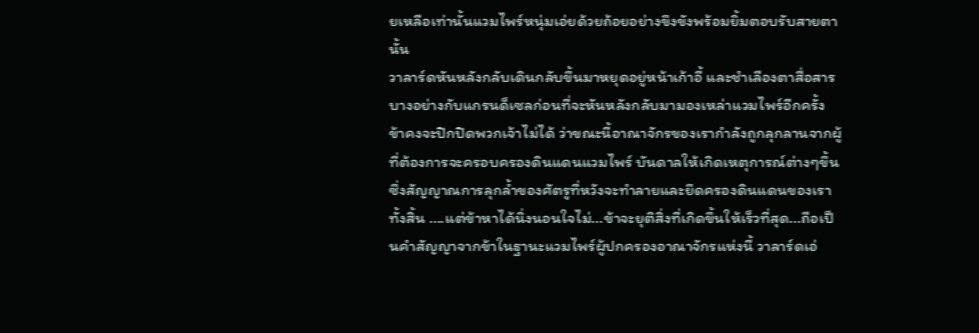ยเหลือเท่านั้นแวมไพร์หนุ่มเอ่ยด้วยถ้อยอย่างขึงขังพร้อมยิ้มตอบรับสายตานั้น
วาลาร์ดหันหลังกลับเดินกลับขึ้นมาหยุดอยู่หน้าเก้าอี้ และชำเลืองตาสื่อสารบางอย่างกับแกรนด็เซลก่อนที่จะหันหลังกลับมามองเหล่าแวมไพร์อีกครั้ง
ข้าคงจะปิกปิดพวกเจ้าไม่ได้ ว่าขณะนี้อาณาจักรของเรากำลังถูกลุกลานจากผู้ที่ต้องการจะครอบครองดินแดนแวมไพร์ บันดาลให้เกิดเหตุการณ์ต่างๆขึ้น ซึ่งสัญญาณการลุกล้ำของศัตรูที่หวังจะทำลายและยึดครองดินแดนของเราทั้งสิ้น ....แต่ข้าหาได้นิ่งนอนใจไม่...ข้าจะยุติสิ่งที่เกิดขึ้นให้เร็วที่สุด...ถือเป็นคำสัญญาจากข้าในฐานะแวมไพร์ผู้ปกครองอาณาจักรแห่งนี้ วาลาร์ดเอ่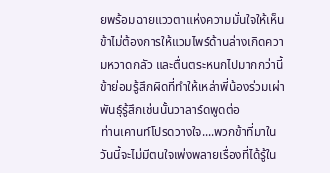ยพร้อมฉายแววตาแห่งความมั่นใจให้เห็น
ข้าไม่ต้องการให้แวมไพร์ด้านล่างเกิดความหวาดกลัว และตื่นตระหนกไปมากกว่านี้ ข้าย่อมรู้สึกผิดที่ทำให้เหล่าพี่น้องร่วมเผ่าพันธุ์รู้สึกเช่นนั้นวาลาร์ดพูดต่อ
ท่านเคานท์โปรดวางใจ....พวกข้าที่มาในวันนี้จะไม่มีตนใจเพ่งพลายเรื่องที่ได้รู้ใน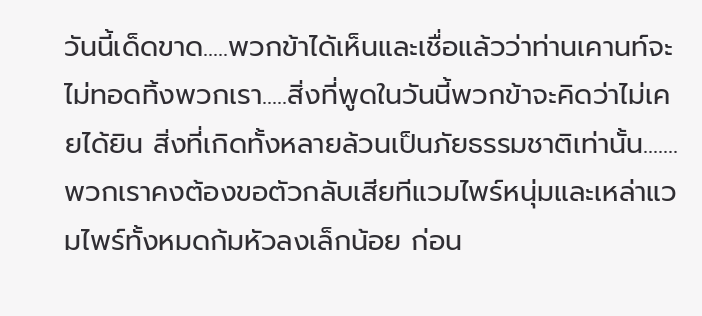วันนี้เด็ดขาด.....พวกข้าได้เห็นและเชื่อแล้วว่าท่านเคานท์จะไม่ทอดทิ้งพวกเรา.....สิ่งที่พูดในวันนี้พวกข้าจะคิดว่าไม่เคยได้ยิน สิ่งที่เกิดทั้งหลายล้วนเป็นภัยธรรมชาติเท่านั้น.......พวกเราคงต้องขอตัวกลับเสียทีแวมไพร์หนุ่มและเหล่าแวมไพร์ทั้งหมดก้มหัวลงเล็กน้อย ก่อน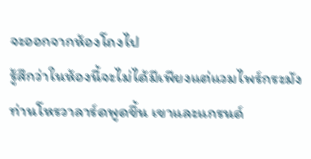จะออกจากห้องโถงไป
รู้สึกว่าในห้องนี้จะไม่ได้มีเพียงแต่แวมไพร์กระมังท่านโหรวาลาร์ดพูดขึ้น เขาและแกรนด์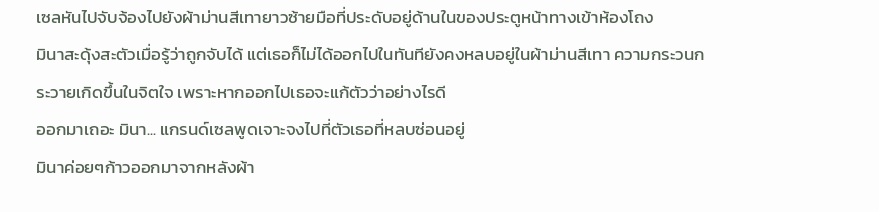เซลหันไปจับจ้องไปยังผ้าม่านสีเทายาวซ้ายมือที่ประดับอยู่ด้านในของประตูหน้าทางเข้าห้องโถง
มินาสะดุ้งสะตัวเมื่อรู้ว่าถูกจับได้ แต่เธอก็ไม่ได้ออกไปในทันทียังคงหลบอยู่ในผ้าม่านสีเทา ความกระวนกระวายเกิดขึ้นในจิตใจ เพราะหากออกไปเธอจะแก้ตัวว่าอย่างไรดี
ออกมาเถอะ มินา... แกรนด์เซลพูดเจาะจงไปที่ตัวเธอที่หลบซ่อนอยู่
มินาค่อยๆก้าวออกมาจากหลังผ้า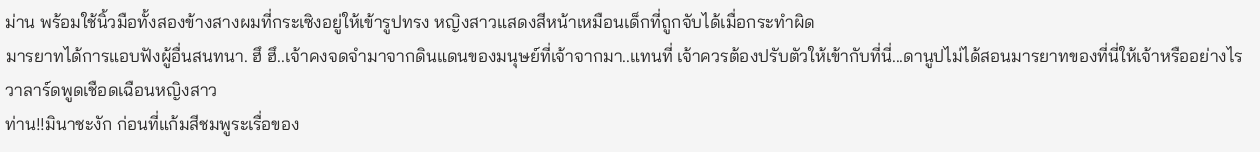ม่าน พร้อมใช้นิ้วมือทั้งสองข้างสางผมที่กระเซิงอยู่ให้เข้ารูปทรง หญิงสาวแสดงสีหน้าเหมือนเด็กที่ถูกจับได้เมื่อกระทำผิด
มารยาทได้การแอบฟังผู้อื่นสนทนา. ฮึ ฮึ..เจ้าคงจดจำมาจากดินแดนของมนุษย์ที่เจ้าจากมา..แทนที่ เจ้าควรต้องปรับตัวให้เข้ากับที่นี่...ดานูปไม่ได้สอนมารยาทของที่นี่ให้เจ้าหรืออย่างไร วาลาร์ดพูดเชือดเฉือนหญิงสาว
ท่าน!!มินาชะงัก ก่อนที่แก้มสีชมพูระเรื่อของ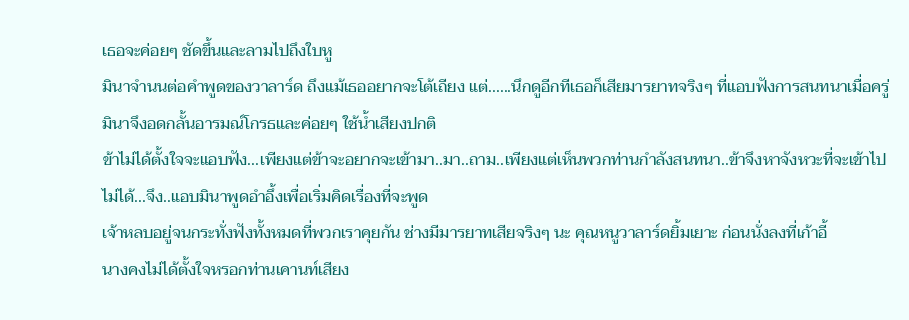เธอจะค่อยๆ ชัดขึ้นและลามไปถึงใบหู
มินาจำนนต่อคำพูดของวาลาร์ด ถึงแม้เธออยากจะโต้เถียง แต่......นึกดูอีกทีเธอก็เสียมารยาทจริงๆ ที่แอบฟังการสนทนาเมื่อครู่ มินาจึงอดกลั้นอารมณ์โกรธและค่อยๆ ใช้น้ำเสียงปกติ
ข้าไม่ได้ตั้งใจจะแอบฟัง...เพียงแต่ข้าจะอยากจะเข้ามา..มา..ถาม..เพียงแต่เห็นพวกท่านกำลังสนทนา..ข้าจึงหาจังหวะที่จะเข้าไปไม่ได้...จึง..แอบมินาพูดอำอึ้งเพื่อเริ่มคิดเรื่องที่จะพูด
เจ้าหลบอยู่จนกระทั่งฟังทั้งหมดที่พวกเราคุยกัน ช่างมีมารยาทเสียจริงๆ นะ คุณหนูวาลาร์ดยิ้มเยาะ ก่อนนั่งลงที่เก้าอี้
นางคงไม่ได้ตั้งใจหรอกท่านเคานท์เสียง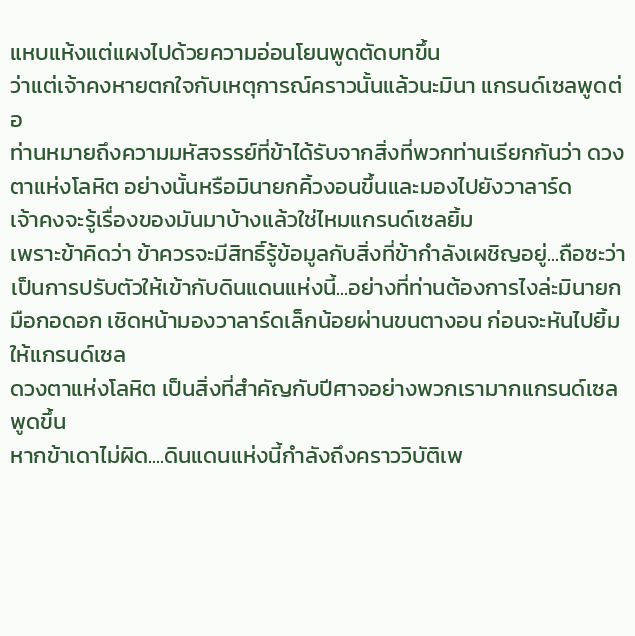แหบแห้งแต่แผงไปด้วยความอ่อนโยนพูดตัดบทขึ้น
ว่าแต่เจ้าคงหายตกใจกับเหตุการณ์คราวนั้นแล้วนะมินา แกรนด์เซลพูดต่อ
ท่านหมายถึงความมหัสจรรย์ที่ข้าได้รับจากสิ่งที่พวกท่านเรียกกันว่า ดวงตาแห่งโลหิต อย่างนั้นหรือมินายกคิ้วงอนขึ้นและมองไปยังวาลาร์ด
เจ้าคงจะรู้เรื่องของมันมาบ้างแล้วใช่ไหมแกรนด์เซลยิ้ม
เพราะข้าคิดว่า ข้าควรจะมีสิทธิ์รู้ข้อมูลกับสิ่งที่ข้ากำลังเผชิญอยู่...ถือซะว่าเป็นการปรับตัวให้เข้ากับดินแดนแห่งนี้...อย่างที่ท่านต้องการไงล่ะมินายกมือกอดอก เชิดหน้ามองวาลาร์ดเล็กน้อยผ่านขนตางอน ก่อนจะหันไปยิ้มให้แกรนด์เซล
ดวงตาแห่งโลหิต เป็นสิ่งที่สำคัญกับปีศาจอย่างพวกเรามากแกรนด์เซลพูดขึ้น
หากข้าเดาไม่ผิด....ดินแดนแห่งนี้กำลังถึงคราววิบัติเพ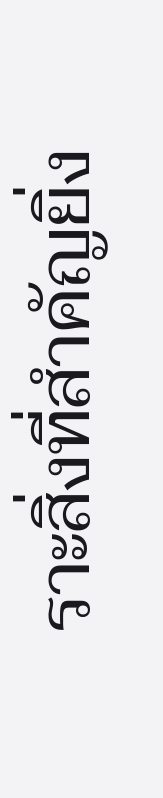ราะสิ่งที่สำคัญยิ่ง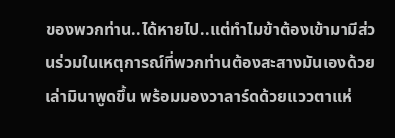ของพวกท่าน..ได้หายไป..แต่ทำไมข้าต้องเข้ามามีส่วนร่วมในเหตุการณ์ที่พวกท่านต้องสะสางมันเองด้วยเล่ามินาพูดขึ้น พร้อมมองวาลาร์ดด้วยแววตาแห่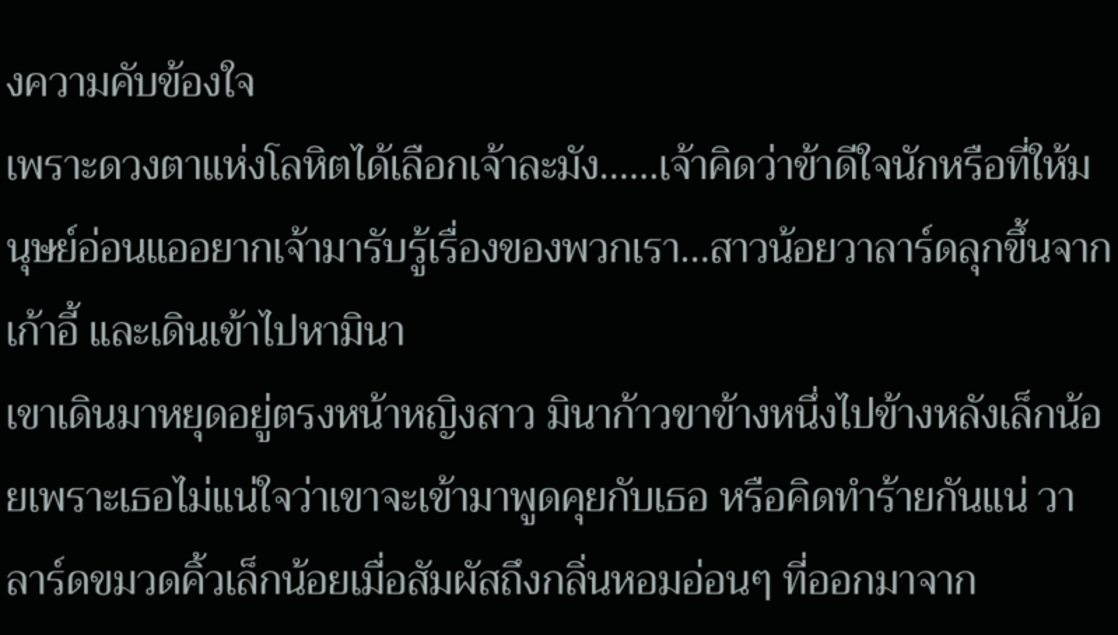งความคับข้องใจ
เพราะดวงตาแห่งโลหิตได้เลือกเจ้าละมัง......เจ้าคิดว่าข้าดีใจนักหรือที่ให้มนุษย์อ่อนแออยากเจ้ามารับรู้เรื่องของพวกเรา...สาวน้อยวาลาร์ดลุกขึ้นจากเก้าอี้ และเดินเข้าไปหามินา
เขาเดินมาหยุดอยู่ตรงหน้าหญิงสาว มินาก้าวขาข้างหนึ่งไปข้างหลังเล็กน้อยเพราะเธอไม่แน่ใจว่าเขาจะเข้ามาพูดคุยกับเธอ หรือคิดทำร้ายกันแน่ วาลาร์ดขมวดคิ้วเล็กน้อยเมื่อสัมผัสถึงกลิ่นหอมอ่อนๆ ที่ออกมาจาก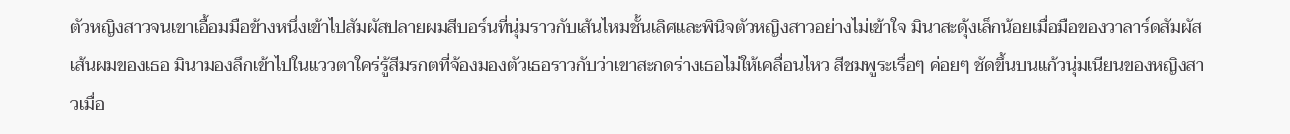ตัวหญิงสาวจนเขาเอื้อมมือข้างหนึ่งเข้าไปสัมผัสปลายผมสีบอร์นที่นุ่มราวกับเส้นไหมชั้นเลิศและพินิจตัวหญิงสาวอย่างไม่เข้าใจ มินาสะดุ้งเล็กน้อยเมื่อมือของวาลาร์ดสัมผัสเส้นผมของเธอ มินามองลึกเข้าไปในแววตาใคร่รู้สีมรกตที่จ้องมองตัวเธอราวกับว่าเขาสะกดร่างเธอไม่ให้เคลื่อนไหว สีชมพูระเรื่อๆ ค่อยๆ ชัดขึ้นบนแก้วนุ่มเนียนของหญิงสาวเมื่อ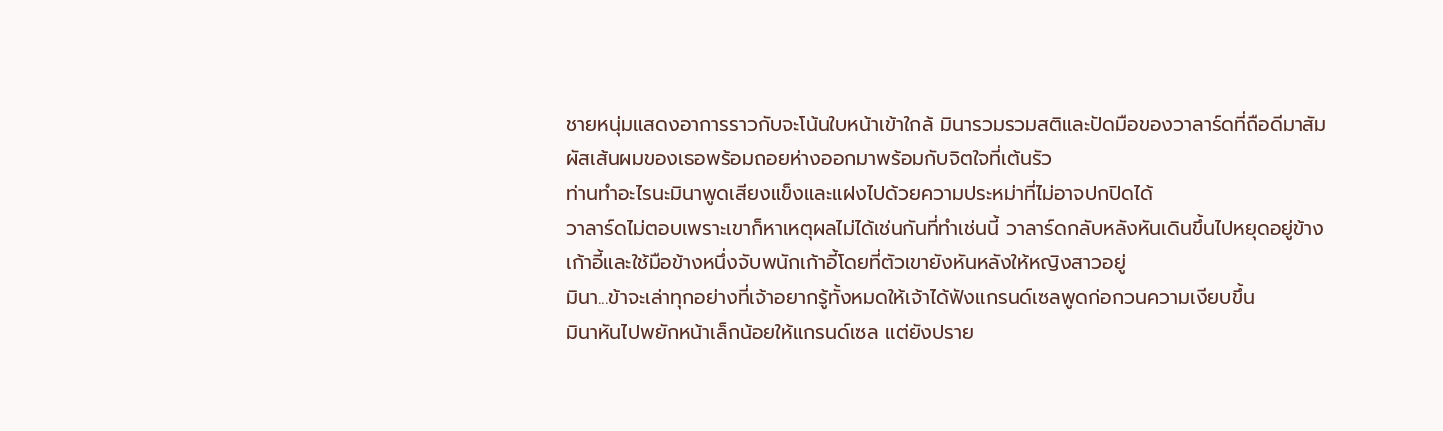ชายหนุ่มแสดงอาการราวกับจะโน้นใบหน้าเข้าใกล้ มินารวมรวมสติและปัดมือของวาลาร์ดที่ถือดีมาสัมผัสเส้นผมของเธอพร้อมถอยห่างออกมาพร้อมกับจิตใจที่เต้นรัว
ท่านทำอะไรนะมินาพูดเสียงแข็งและแฝงไปด้วยความประหม่าที่ไม่อาจปกปิดได้
วาลาร์ดไม่ตอบเพราะเขาก็หาเหตุผลไม่ได้เช่นกันที่ทำเช่นนี้ วาลาร์ดกลับหลังหันเดินขึ้นไปหยุดอยู่ข้างเก้าอี้และใช้มือข้างหนึ่งจับพนักเก้าอี้โดยที่ตัวเขายังหันหลังให้หญิงสาวอยู่
มินา...ข้าจะเล่าทุกอย่างที่เจ้าอยากรู้ทั้งหมดให้เจ้าได้ฟังแกรนด์เซลพูดก่อกวนความเงียบขึ้น
มินาหันไปพยักหน้าเล็กน้อยให้แกรนด์เซล แต่ยังปราย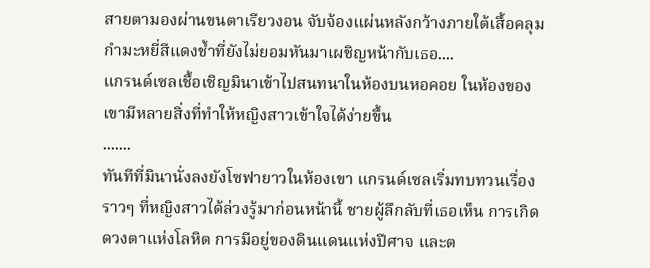สายตามองผ่านขนตาเรียวงอน จับจ้องแผ่นหลังกว้างภายใต้เสื้อคลุมกำมะหยี่สีแดงช้ำที่ยังไม่ยอมหันมาเผชิญหน้ากับเธอ....
แกรนด์เซลเชื้อเชิญมินาเข้าไปสนทนาในห้องบนหอคอย ในห้องของเขามีหลายสิ่งที่ทำให้หญิงสาวเข้าใจได้ง่ายขึ้น
.......
ทันทีที่มินานั่งลงยังโซฟายาวในห้องเขา แกรนด์เซลเริ่มทบทวนเรื่องราวๆ ที่หญิงสาวได้ล่วงรู้มาก่อนหน้านี้ ชายผู้ลึกลับที่เธอเห็น การเกิดดวงตาแห่งโลหิต การมีอยู่ของดินแดนแห่งปีศาจ และต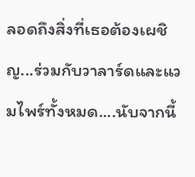ลอดถึงสิ่งที่เธอต้องเผชิญ...ร่วมกับวาลาร์ดและแวมไพร์ทั้งหมด....นับจากนี้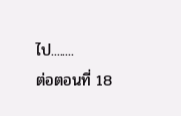ไป........
ต่อตอนที่ 18